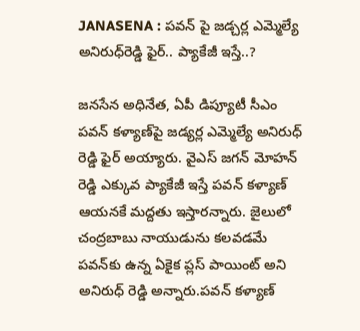JANASENA : ప‌వ‌న్ పై జ‌డ్చ‌ర్ల ఎమ్మెల్యే అనిరుధ్‌రెడ్డి ఫైర్‌.. ప్యాకేజీ ఇస్తే..?

జ‌న‌సేన అధినేత‌, ఏపీ డిప్యూటీ సీఎం ప‌వ‌న్ క‌ళ్యాణ్‌పై జ‌డ్య‌ర్ల ఎమ్మెల్యే అనిరుధ్ రెడ్డి ఫైర్ అయ్యారు. వైఎస్ జగన్ మోహన్ రెడ్డి ఎక్కువ ప్యాకేజీ ఇస్తే ప‌వ‌న్ క‌ళ్యాణ్‌ ఆయనకే మద్దతు ఇస్తారన్నారు. జైలులో చంద్రబాబు నాయుడును కలవడమే పవన్‌కు ఉన్న ఏకైక ప్లస్ పాయింట్ అని అనిరుధ్ రెడ్డి అన్నారు.పవన్ కళ్యాణ్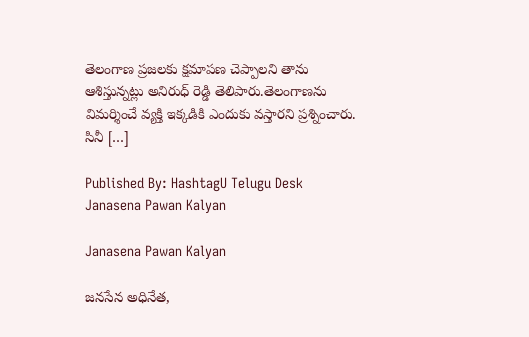తెలంగాణ ప్రజలకు క్షమాపణ చెప్పాలని తాను ఆశిస్తున్నట్లు అనిరుధ్ రెడ్డి తెలిపారు.తెలంగాణను విమర్శించే వ్యక్తి ఇక్కడికి ఎందుకు వస్తారని ప్రశ్నించారు. సినీ […]

Published By: HashtagU Telugu Desk
Janasena Pawan Kalyan

Janasena Pawan Kalyan

జ‌న‌సేన అధినేత‌,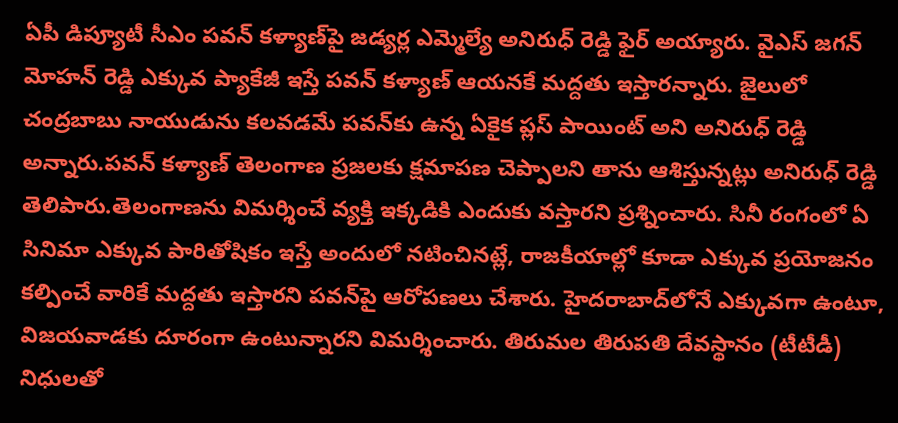ఏపీ డిప్యూటీ సీఎం ప‌వ‌న్ క‌ళ్యాణ్‌పై జ‌డ్య‌ర్ల ఎమ్మెల్యే అనిరుధ్ రెడ్డి ఫైర్ అయ్యారు. వైఎస్ జగన్ మోహన్ రెడ్డి ఎక్కువ ప్యాకేజీ ఇస్తే ప‌వ‌న్ క‌ళ్యాణ్‌ ఆయనకే మద్దతు ఇస్తారన్నారు. జైలులో చంద్రబాబు నాయుడును కలవడమే పవన్‌కు ఉన్న ఏకైక ప్లస్ పాయింట్ అని అనిరుధ్ రెడ్డి అన్నారు.పవన్ కళ్యాణ్ తెలంగాణ ప్రజలకు క్షమాపణ చెప్పాలని తాను ఆశిస్తున్నట్లు అనిరుధ్ రెడ్డి తెలిపారు.తెలంగాణను విమర్శించే వ్యక్తి ఇక్కడికి ఎందుకు వస్తారని ప్రశ్నించారు. సినీ రంగంలో ఏ సినిమా ఎక్కువ పారితోషికం ఇస్తే అందులో నటించినట్లే, రాజకీయాల్లో కూడా ఎక్కువ ప్రయోజనం కల్పించే వారికే మద్దతు ఇస్తారని పవన్‌పై ఆరోపణలు చేశారు. హైదరాబాద్‌లోనే ఎక్కువగా ఉంటూ, విజయవాడకు దూరంగా ఉంటున్నారని విమర్శించారు. తిరుమల తిరుపతి దేవస్థానం (టీటీడీ) నిధులతో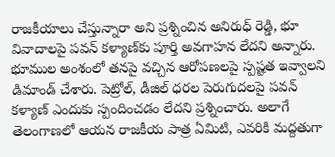రాజకీయాలు చేస్తున్నారా అని ప్రశ్నించిన అనిరుధ్ రెడ్డి, భూ వివాదాలపై పవన్ కళ్యాణ్‌కు పూర్తి అవగాహన లేదని అన్నారు. భూముల అంశంలో తనపై వచ్చిన ఆరోపణలపై స్పష్టత ఇవ్వాలని డిమాండ్ చేశారు. పెట్రోల్, డీజిల్ ధరల పెరుగుదలపై పవన్ కళ్యాణ్ ఎందుకు స్పందించడం లేదని ప్రశ్నించారు. అలాగే తెలంగాణలో ఆయన రాజకీయ పాత్ర ఏమిటి, ఎవరికి మద్దతుగా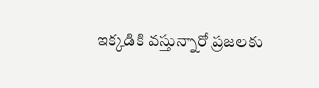ఇక్కడికి వస్తున్నారో ప్రజలకు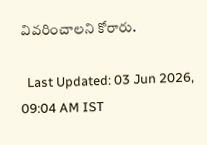వివరించాలని కోరారు.

  Last Updated: 03 Jun 2026, 09:04 AM IST